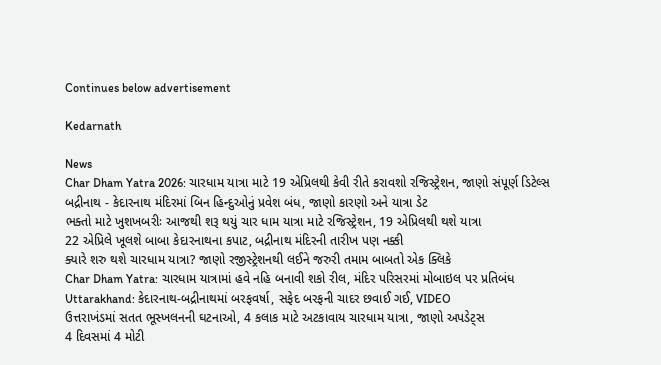Continues below advertisement

Kedarnath

News
Char Dham Yatra 2026: ચારધામ યાત્રા માટે 19 એપ્રિલથી કેવી રીતે કરાવશો રજિસ્ટ્રેશન, જાણો સંપૂર્ણ ડિટેલ્સ
બદ્રીનાથ - કેદારનાથ મંદિરમાં બિન હિન્દુઓનું પ્રવેશ બંધ, જાણો કારણો અને યાત્રા ડેટ
ભક્તો માટે ખુશખબરીઃ આજથી શરૂ થયું ચાર ધામ યાત્રા માટે રજિસ્ટ્રેશન, 19 એપ્રિલથી થશે યાત્રા
22 એપ્રિલે ખૂલશે બાબા કેદારનાથના કપાટ, બદ્રીનાથ મંદિરની તારીખ પણ નક્કી
ક્યારે શરુ થશે ચારધામ યાત્રા? જાણો રજીસ્ટ્રેશનથી લઈને જરુરી તમામ બાબતો એક ક્લિકે
Char Dham Yatra: ચારધામ યાત્રામાં હવે નહિ બનાવી શકો રીલ, મંદિર પરિસરમાં મોબાઇલ પર પ્રતિબંધ
Uttarakhand: કેદારનાથ-બદ્રીનાથમાં બરફવર્ષા, સફેદ બરફની ચાદર છવાઈ ગઈ, VIDEO
ઉત્તરાખંડમાં સતત ભૂસ્ખલનની ઘટનાઓ, 4 કલાક માટે અટકાવાય ચારધામ યાત્રા, જાણો અપડેટ્સ
4 દિવસમાં 4 મોટી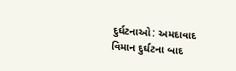દુર્ઘટનાઓ: અમદાવાદ વિમાન દુર્ઘટના બાદ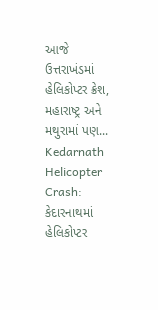આજે ઉત્તરાખંડમાં હેલિકોપ્ટર ક્રેશ, મહારાષ્ટ્ર અને મથુરામાં પણ...
Kedarnath Helicopter Crash: કેદારનાથમાં હેલિકોપ્ટર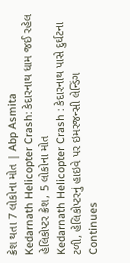ક્રેશ થતા 7 લોકોના મોત | Abp Asmita
Kedarnath Helicopter Crash: કેદારનાથ ધામ જઈ રહેલ હેલિકોપ્ટર ક્રેશ, 5 લોકોના મોત
Kedarnath Helicopter Crash : કેદારનાથ પાસે દુર્ઘટના ટળી, હેલિકોપ્ટરનું હાઇવે પર ઇમરજન્સી લેન્ડિંગ
Continues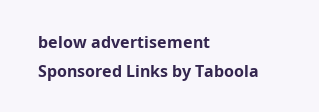below advertisement
Sponsored Links by Taboola